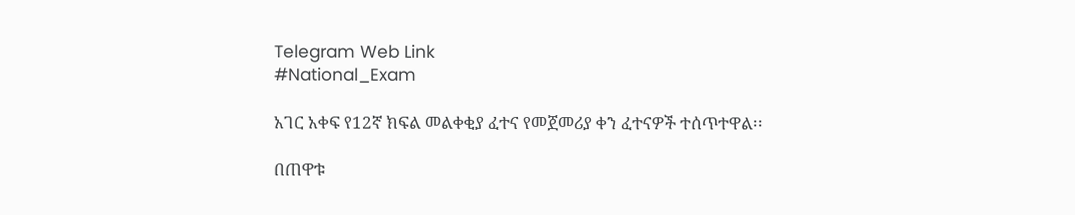Telegram Web Link
#National_Exam

አገር አቀፍ የ12ኛ ክፍል መልቀቂያ ፈተና የመጀመሪያ ቀን ፈተናዎች ተሰጥተዋል፡፡

በጠዋቱ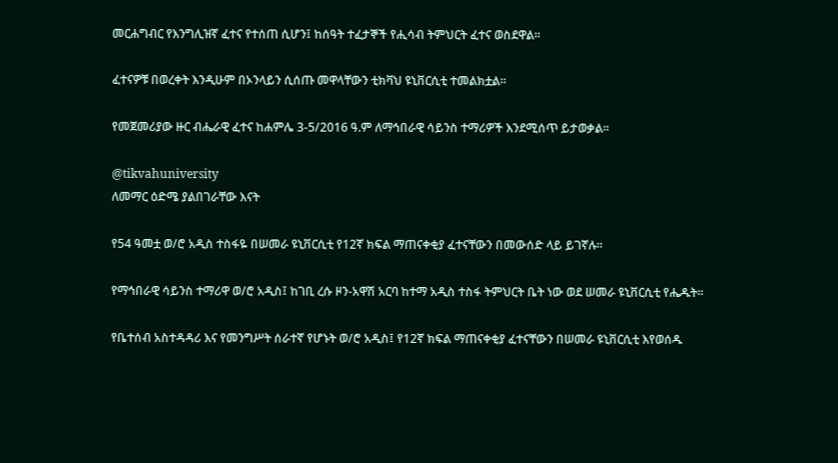መርሐግብር የእንግሊዝኛ ፈተና የተሰጠ ሲሆን፤ ከሰዓት ተፈታኞች የሒሳብ ትምህርት ፈተና ወስደዋል፡፡

ፈተናዎቹ በወረቀት እንዲሁም በኦንላይን ሲሰጡ መዋላቸውን ቲክቫህ ዩኒቨርሲቲ ተመልክቷል።

የመጀመሪያው ዙር ብሔራዊ ፈተና ከሐምሌ 3-5/2016 ዓ.ም ለማኅበራዊ ሳይንስ ተማሪዎች እንደሚሰጥ ይታወቃል።

@tikvahuniversity
ለመማር ዕድሜ ያልበገራቸው እናት

የ54 ዓመቷ ወ/ሮ አዲስ ተስፋዬ በሠመራ ዩኒቨርሲቲ የ12ኛ ክፍል ማጠናቀቂያ ፈተናቸውን በመውሰድ ላይ ይገኛሉ።

የማኅበራዊ ሳይንስ ተማሪዋ ወ/ሮ አዲስ፤ ከገቢ ረሱ ዞን-አዋሽ አርባ ከተማ አዲስ ተስፋ ትምህርት ቤት ነው ወደ ሠመራ ዩኒቨርሲቲ የሔዱት።

የቤተሰብ አስተዳዳሪ እና የመንግሥት ሰራተኛ የሆኑት ወ/ሮ አዲስ፤ የ12ኛ ክፍል ማጠናቀቂያ ፈተናቸውን በሠመራ ዩኒቨርሲቲ እየወሰዱ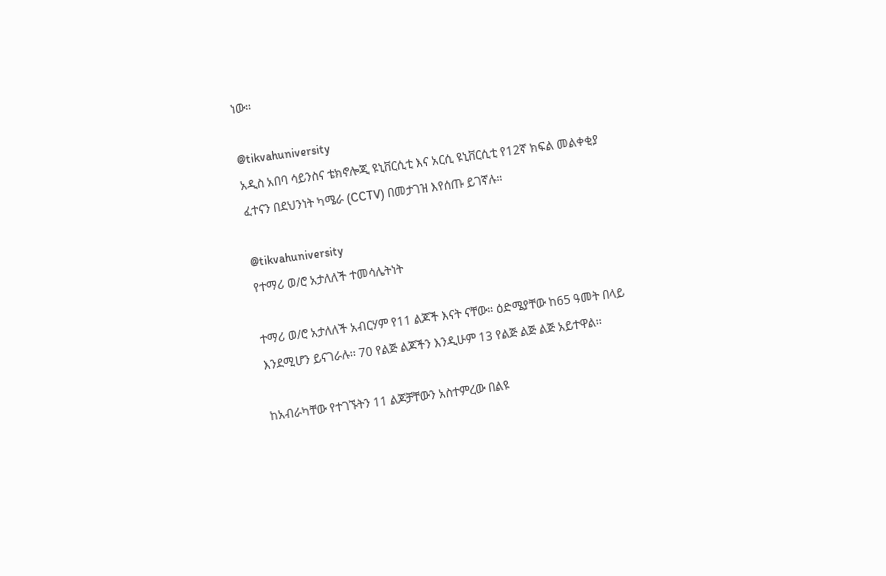ነው።

@tikvahuniversity
አዲስ አበባ ሳይንስና ቴክኖሎጂ ዩኒቨርሲቲ እና አርሲ ዩኒቨርሲቲ የ12ኛ ክፍል መልቀቂያ ፈተናን በደህንነት ካሜራ (CCTV) በመታገዝ እየሰጡ ይገኛሉ።

@tikvahuniversity
የተማሪ ወ/ሮ አታለለች ተመሳሌትነት

ተማሪ ወ/ሮ አታለለች አብርሃም የ11 ልጆች እናት ናቸው። ዕድሜያቸው ከ65 ዓመት በላይ እንደሚሆን ይናገራሉ፡፡ 70 የልጅ ልጆችን እንዲሁም 13 የልጅ ልጅ ልጅ አይተዋል፡፡

ከአብራካቸው የተገኙትን 11 ልጆቻቸውን አስተምረው በልዩ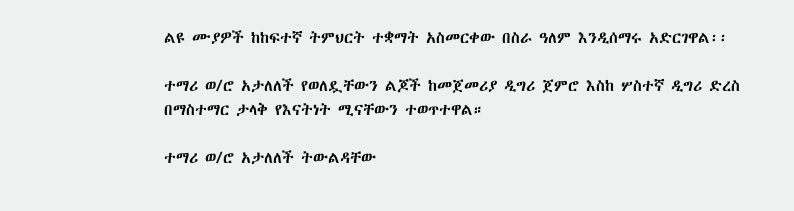ልዩ ሙያዎች ከከፍተኛ ትምህርት ተቋማት አስመርቀው በስራ ዓለም እንዲሰማሩ አድርገዋል፡፡

ተማሪ ወ/ሮ አታለለች የወለዷቸውን ልጆች ከመጀመሪያ ዲግሪ ጀምሮ እስከ ሦስተኛ ዲግሪ ድረስ በማስተማር ታላቅ የእናትነት ሚናቸውን ተወጥተዋል።

ተማሪ ወ/ሮ አታለለች ትውልዳቸው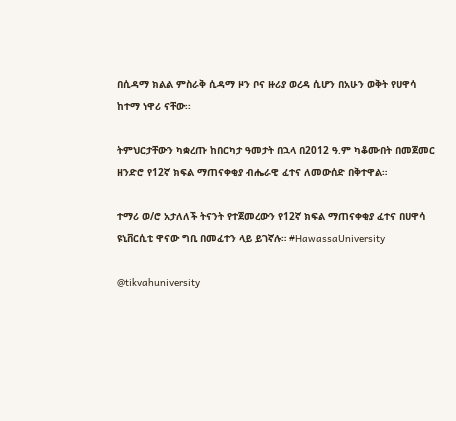በሲዳማ ክልል ምስራቅ ሲዳማ ዞን ቦና ዙሪያ ወረዳ ሲሆን በአሁን ወቅት የሀዋሳ ከተማ ነዋሪ ናቸው፡፡

ትምህርታቸውን ካቋረጡ ከበርካታ ዓመታት በኋላ በ2012 ዓ.ም ካቆሙበት በመጀመር ዘንድሮ የ12ኛ ክፍል ማጠናቀቂያ ብሔራዊ ፈተና ለመውሰድ በቅተዋል።

ተማሪ ወ/ሮ አታለለች ትናንት የተጀመረውን የ12ኛ ክፍል ማጠናቀቂያ ፈተና በሀዋሳ ዩኒቨርሲቲ ዋናው ግቢ በመፈተን ላይ ይገኛሉ። #HawassaUniversity

@tikvahuniversity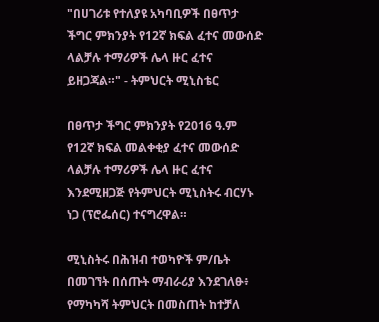"በሀገሪቱ የተለያዩ አካባቢዎች በፀጥታ ችግር ምክንያት የ12ኛ ክፍል ፈተና መውሰድ ላልቻሉ ተማሪዎች ሌላ ዙር ፈተና ይዘጋጃል።" - ትምህርት ሚኒስቴር

በፀጥታ ችግር ምክንያት የ2016 ዓ.ም የ12ኛ ክፍል መልቀቂያ ፈተና መውሰድ ላልቻሉ ተማሪዎች ሌላ ዙር ፈተና እንደሚዘጋጅ የትምህርት ሚኒስትሩ ብርሃኑ ነጋ (ፕሮፌሰር) ተናግረዋል።

ሚኒስትሩ በሕዝብ ተወካዮች ም/ቤት በመገኘት በሰጡት ማብራሪያ እንደገለፁ፥ የማካካሻ ትምህርት በመስጠት ከተቻለ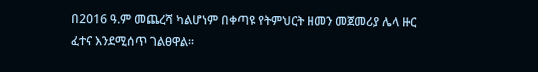በ2016 ዓ.ም መጨረሻ ካልሆነም በቀጣዩ የትምህርት ዘመን መጀመሪያ ሌላ ዙር ፈተና እንደሚሰጥ ገልፀዋል።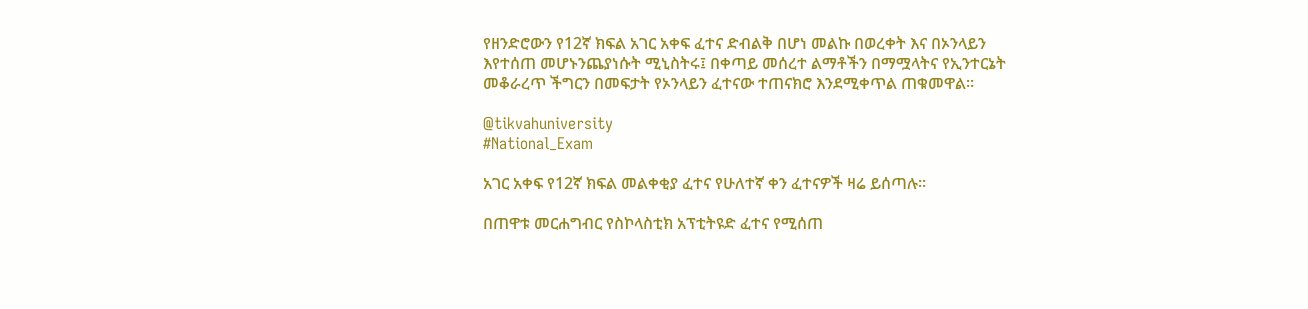የዘንድሮውን የ12ኛ ክፍል አገር አቀፍ ፈተና ድብልቅ በሆነ መልኩ በወረቀት እና በኦንላይን እየተሰጠ መሆኑንጨያነሱት ሚኒስትሩ፤ በቀጣይ መሰረተ ልማቶችን በማሟላትና የኢንተርኔት መቆራረጥ ችግርን በመፍታት የኦንላይን ፈተናው ተጠናክሮ እንደሚቀጥል ጠቁመዋል።

@tikvahuniversity
#National_Exam

አገር አቀፍ የ12ኛ ክፍል መልቀቂያ ፈተና የሁለተኛ ቀን ፈተናዎች ዛሬ ይሰጣሉ፡፡

በጠዋቱ መርሐግብር የስኮላስቲክ አፕቲትዩድ ፈተና የሚሰጠ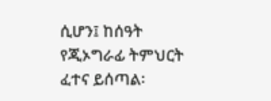ሲሆን፤ ከሰዓት የጂኦግራፊ ትምህርት ፈተና ይሰጣል፡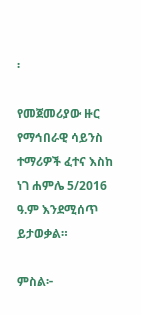፡

የመጀመሪያው ዙር የማኅበራዊ ሳይንስ ተማሪዎች ፈተና እስከ ነገ ሐምሌ 5/2016 ዓ.ም እንደሚሰጥ ይታወቃል።

ምስል፦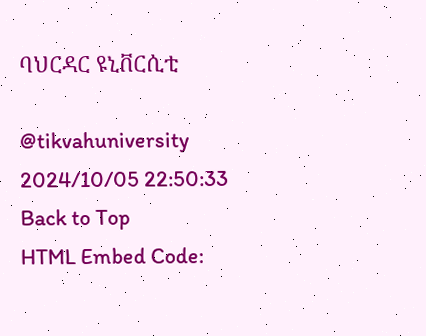ባህርዳር ዩኒቨርሲቲ

@tikvahuniversity
2024/10/05 22:50:33
Back to Top
HTML Embed Code: